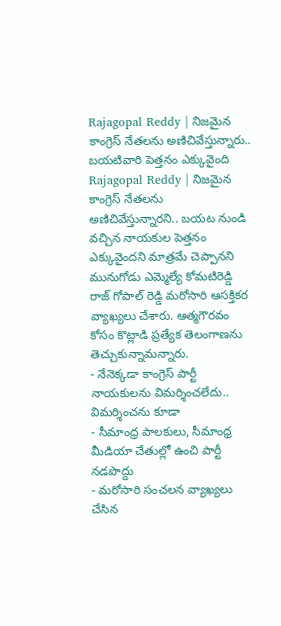Rajagopal Reddy | నిజమైన కాంగ్రెస్ నేతలను అణిచివేస్తున్నారు.. బయటివారి పెత్తనం ఎక్కువైంది
Rajagopal Reddy | నిజమైన కాంగ్రెస్ నేతలను అణిచివేస్తున్నారని.. బయట నుండి వచ్చిన నాయకుల పెత్తనం ఎక్కువైందని మాత్రమే చెప్పానని మునుగోడు ఎమ్మెల్యే కోమటిరెడ్డి రాజ్ గోపాల్ రెడ్డి మరోసారి ఆసక్తికర వ్యాఖ్యలు చేశారు. ఆత్మగౌరవం కోసం కొట్లాడి ప్రత్యేక తెలంగాణను తెచ్చుకున్నామన్నారు.
- నేనెక్కడా కాంగ్రెస్ పార్టీ నాయకులను విమర్శించలేదు.. విమర్శించను కూడా
- సీమాంధ్ర పాలకులు, సీమాంధ్ర మీడియా చేతుల్లో ఉంచి పార్టీ నడపొద్దు
- మరోసారి సంచలన వ్యాఖ్యలు చేసిన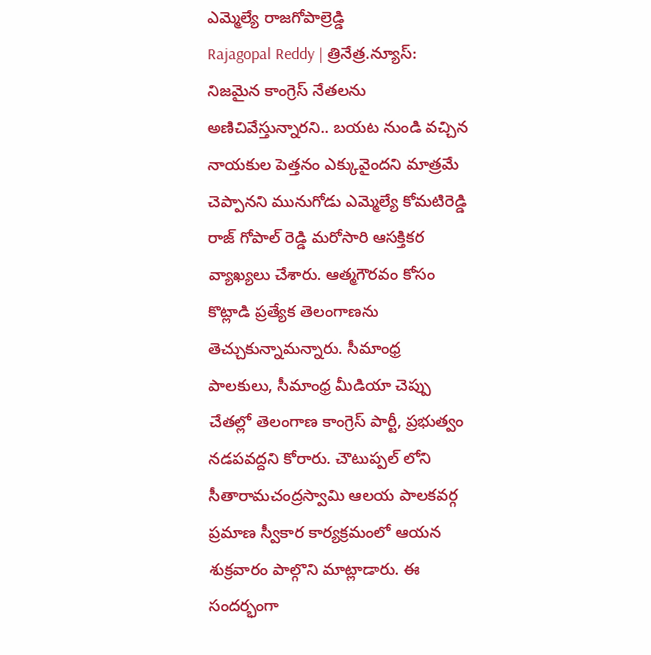ఎమ్మెల్యే రాజగోపాల్రెడ్డి
Rajagopal Reddy | త్రినేత్ర.న్యూస్: నిజమైన కాంగ్రెస్ నేతలను అణిచివేస్తున్నారని.. బయట నుండి వచ్చిన నాయకుల పెత్తనం ఎక్కువైందని మాత్రమే చెప్పానని మునుగోడు ఎమ్మెల్యే కోమటిరెడ్డి రాజ్ గోపాల్ రెడ్డి మరోసారి ఆసక్తికర వ్యాఖ్యలు చేశారు. ఆత్మగౌరవం కోసం కొట్లాడి ప్రత్యేక తెలంగాణను తెచ్చుకున్నామన్నారు. సీమాంధ్ర పాలకులు, సీమాంధ్ర మీడియా చెప్పు చేతల్లో తెలంగాణ కాంగ్రెస్ పార్టీ, ప్రభుత్వం నడపవద్దని కోరారు. చౌటుప్పల్ లోని సీతారామచంద్రస్వామి ఆలయ పాలకవర్గ ప్రమాణ స్వీకార కార్యక్రమంలో ఆయన శుక్రవారం పాల్గొని మాట్లాడారు. ఈ సందర్భంగా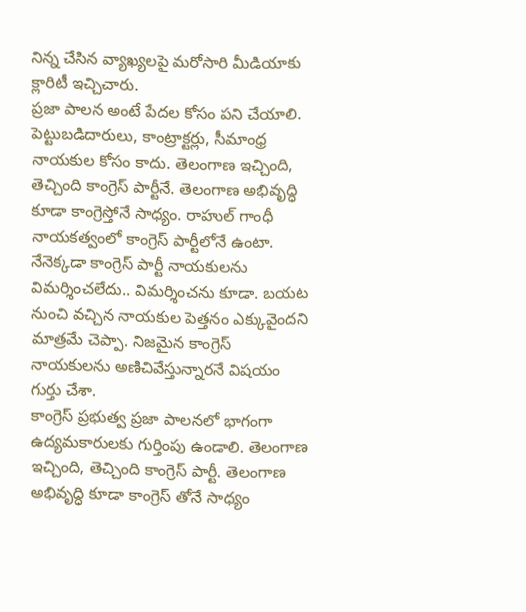నిన్న చేసిన వ్యాఖ్యలపై మరోసారి మీడియాకు క్లారిటీ ఇచ్చిచారు.
ప్రజా పాలన అంటే పేదల కోసం పని చేయాలి. పెట్టుబడిదారులు, కాంట్రాక్టర్లు, సీమాంధ్ర నాయకుల కోసం కాదు. తెలంగాణ ఇచ్చింది, తెచ్చింది కాంగ్రెస్ పార్టీనే. తెలంగాణ అభివృద్ధి కూడా కాంగ్రెస్తోనే సాధ్యం. రాహుల్ గాంధీ నాయకత్వంలో కాంగ్రెస్ పార్టీలోనే ఉంటా. నేనెక్కడా కాంగ్రెస్ పార్టీ నాయకులను విమర్శించలేదు.. విమర్శించను కూడా. బయట నుంచి వచ్చిన నాయకుల పెత్తనం ఎక్కువైందని మాత్రమే చెప్పా. నిజమైన కాంగ్రెస్ నాయకులను అణిచివేస్తున్నారనే విషయం గుర్తు చేశా.
కాంగ్రెస్ ప్రభుత్వ ప్రజా పాలనలో భాగంగా ఉద్యమకారులకు గుర్తింపు ఉండాలి. తెలంగాణ ఇచ్చింది, తెచ్చింది కాంగ్రెస్ పార్టీ. తెలంగాణ అభివృద్ధి కూడా కాంగ్రెస్ తోనే సాధ్యం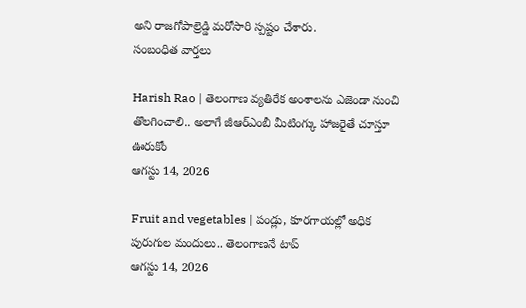అని రాజగోపాల్రెడ్డి మరోసారి స్పష్టం చేశారు.
సంబంధిత వార్తలు

Harish Rao | తెలంగాణ వ్యతిరేక అంశాలను ఎజెండా నుంచి తొలగించాలి.. అలాగే జీఆర్ఎంబీ మీటింగ్కు హాజరైతే చూస్తూ ఊరుకోం
ఆగస్టు 14, 2026

Fruit and vegetables | పండ్లు, కూరగాయల్లో అధిక పురుగుల మందులు.. తెలంగాణనే టాప్
ఆగస్టు 14, 2026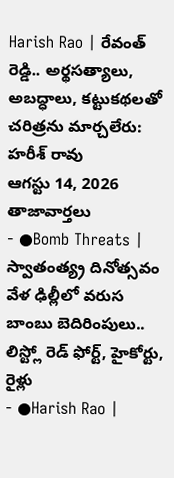Harish Rao | రేవంత్ రెడ్డి.. అర్థసత్యాలు, అబద్ధాలు, కట్టుకథలతో చరిత్రను మార్చలేరు: హరీశ్ రావు
ఆగస్టు 14, 2026
తాజావార్తలు
- ●Bomb Threats | స్వాతంత్య్ర దినోత్సవం వేళ ఢిల్లీలో వరుస బాంబు బెదిరింపులు.. లిస్ట్లో రెడ్ ఫోర్ట్, హైకోర్టు, రైళ్లు
- ●Harish Rao |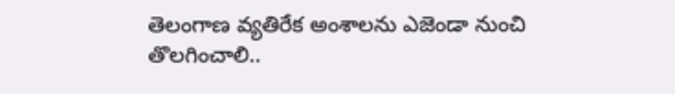తెలంగాణ వ్యతిరేక అంశాలను ఎజెండా నుంచి తొలగించాలి..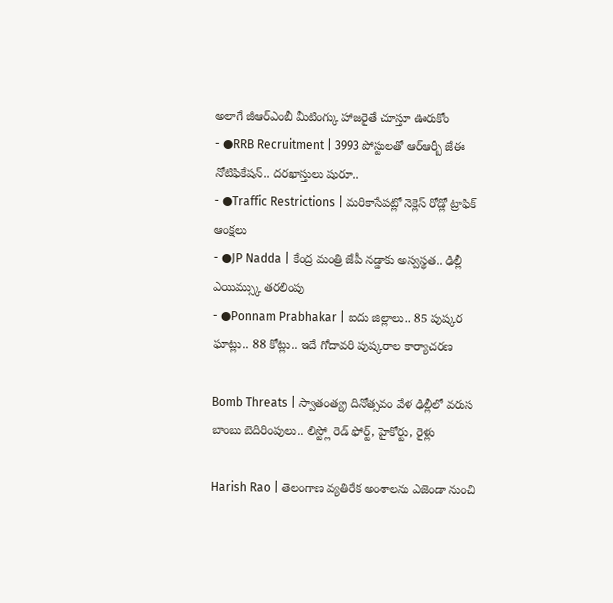అలాగే జీఆర్ఎంబీ మీటింగ్కు హాజరైతే చూస్తూ ఊరుకోం
- ●RRB Recruitment | 3993 పోస్టులతో ఆర్ఆర్బీ జేఈ నోటిఫికేషన్.. దరఖాస్తులు షురూ..
- ●Traffic Restrictions | మరికాసేపట్లో నెక్లెస్ రోడ్లో ట్రాఫిక్ ఆంక్షలు
- ●JP Nadda | కేంద్ర మంత్రి జేపీ నడ్డాకు అస్వస్థత.. ఢిల్లీ ఎయిమ్స్కు తరలింపు
- ●Ponnam Prabhakar | ఐదు జిల్లాలు.. 85 పుష్కర ఘాట్లు.. 88 కోట్లు.. ఇదే గోదావరి పుష్కరాల కార్యాచరణ

Bomb Threats | స్వాతంత్య్ర దినోత్సవం వేళ ఢిల్లీలో వరుస బాంబు బెదిరింపులు.. లిస్ట్లో రెడ్ ఫోర్ట్, హైకోర్టు, రైళ్లు

Harish Rao | తెలంగాణ వ్యతిరేక అంశాలను ఎజెండా నుంచి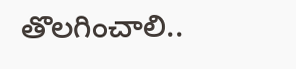తొలగించాలి..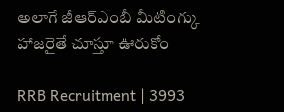అలాగే జీఆర్ఎంబీ మీటింగ్కు హాజరైతే చూస్తూ ఊరుకోం

RRB Recruitment | 3993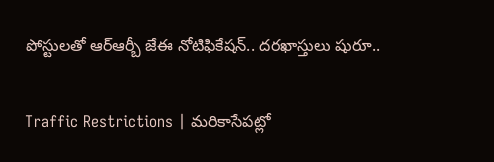పోస్టులతో ఆర్ఆర్బీ జేఈ నోటిఫికేషన్.. దరఖాస్తులు షురూ..

Traffic Restrictions | మరికాసేపట్లో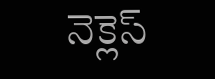నెక్లెస్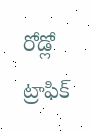రోడ్లో ట్రాఫిక్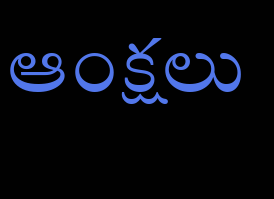ఆంక్షలు